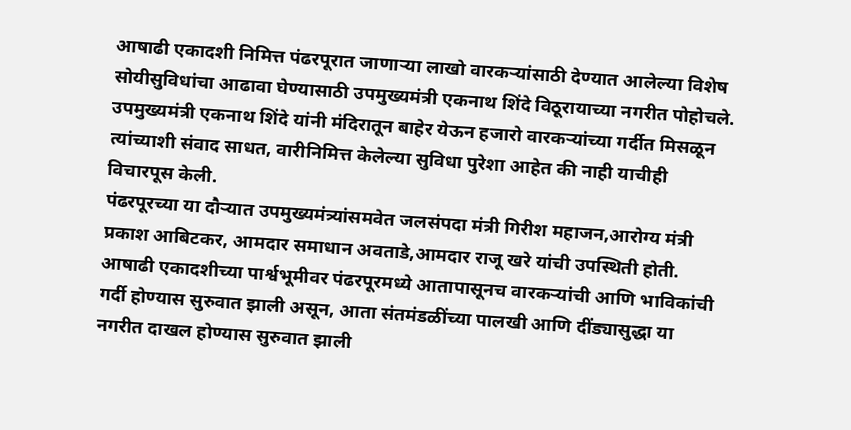आषाढी एकादशी निमित्त पंढरपूरात जाणाऱ्या लाखो वारकऱ्यांसाठी देण्यात आलेल्या विशेष सोयीसुविधांचा आढावा घेण्यासाठी उपमुख्यमंत्री एकनाथ शिंदे विठूरायाच्या नगरीत पोहोचले.
उपमुख्यमंत्री एकनाथ शिंदे यांनी मंदिरातून बाहेर येऊन हजारो वारकऱ्यांच्या गर्दीत मिसळून त्यांच्याशी संवाद साधत, वारीनिमित्त केलेल्या सुविधा पुरेशा आहेत की नाही याचीही विचारपूस केली.
पंढरपूरच्या या दौऱ्यात उपमुख्यमंत्र्यांसमवेत जलसंपदा मंत्री गिरीश महाजन,आरोग्य मंत्री प्रकाश आबिटकर, आमदार समाधान अवताडे,आमदार राजू खरे यांची उपस्थिती होती.
आषाढी एकादशीच्या पार्श्वभूमीवर पंढरपूरमध्ये आतापासूनच वारकऱ्यांची आणि भाविकांची गर्दी होण्यास सुरुवात झाली असून, आता संतमंडळींच्या पालखी आणि दींड्यासुद्धा या नगरीत दाखल होण्यास सुरुवात झाली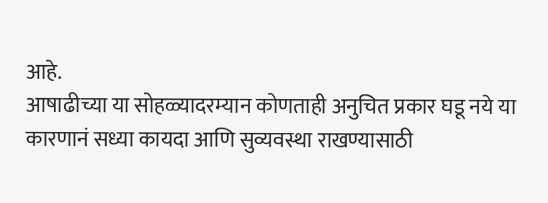आहे.
आषाढीच्या या सोहळ्यादरम्यान कोणताही अनुचित प्रकार घडू नये या कारणानं सध्या कायदा आणि सुव्यवस्था राखण्यासाठी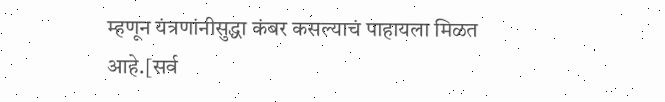म्हणून यंत्रणांनीसुद्धा कंबर कसल्याचं पाहायला मिळत आहे.[सर्व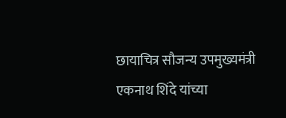छायाचित्र सौजन्य उपमुख्यमंत्री एकनाथ शिंदे यांच्या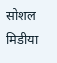सोशल मिडीया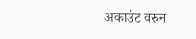अकाउंट वरुन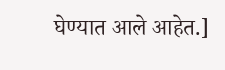घेण्यात आले आहेत.]